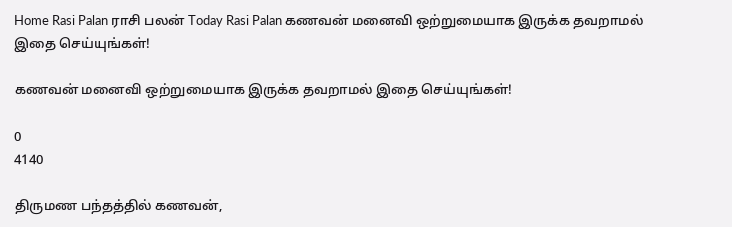Home Rasi Palan ராசி பலன் Today Rasi Palan கணவன் மனைவி ஒற்றுமையாக இருக்க தவறாமல் இதை செய்யுங்கள்!

கணவன் மனைவி ஒற்றுமையாக இருக்க தவறாமல் இதை செய்யுங்கள்!

0
4140

திருமண பந்தத்தில் கணவன்,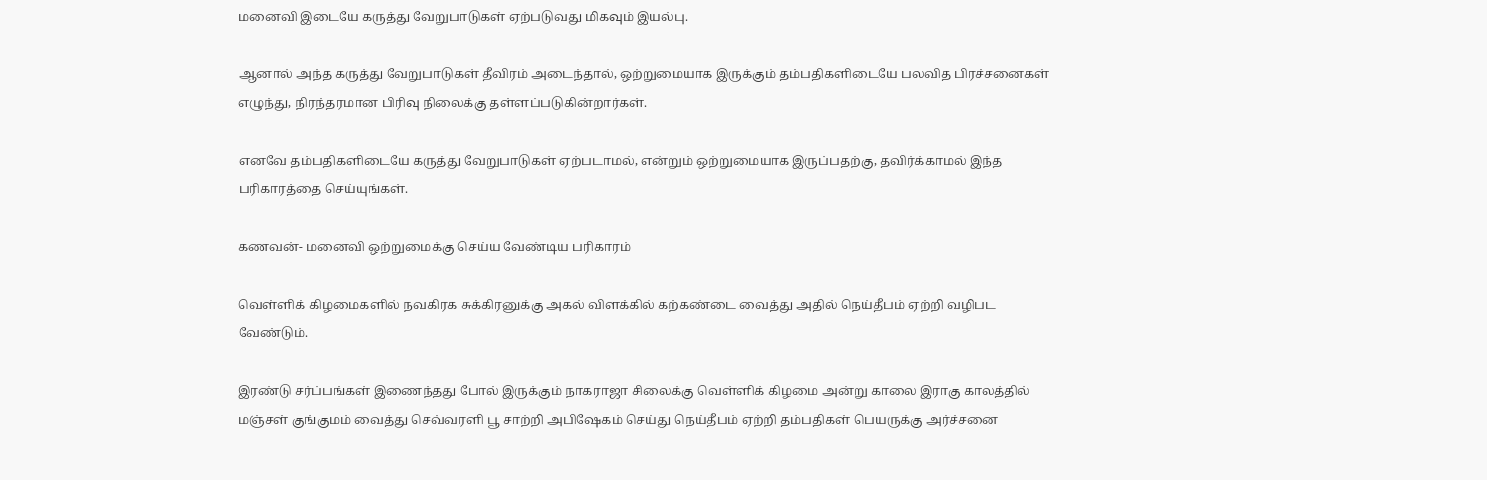மனைவி இடையே கருத்து வேறுபாடுகள் ஏற்படுவது மிகவும் இயல்பு.

ஆனால் அந்த கருத்து வேறுபாடுகள் தீவிரம் அடைந்தால், ஒற்றுமையாக இருக்கும் தம்பதிகளிடையே பலவித பிரச்சனைகள் எழுந்து, நிரந்தரமான பிரிவு நிலைக்கு தள்ளப்படுகின்றார்கள்.

எனவே தம்பதிகளிடையே கருத்து வேறுபாடுகள் ஏற்படாமல், என்றும் ஒற்றுமையாக இருப்பதற்கு, தவிர்க்காமல் இந்த பரிகாரத்தை செய்யுங்கள்.

கணவன்- மனைவி ஒற்றுமைக்கு செய்ய வேண்டிய பரிகாரம்

வெள்ளிக் கிழமைகளில் நவகிரக சுக்கிரனுக்கு அகல் விளக்கில் கற்கண்டை வைத்து அதில் நெய்தீபம் ஏற்றி வழிபட வேண்டும்.

இரண்டு சர்ப்பங்கள் இணைந்தது போல் இருக்கும் நாகராஜா சிலைக்கு வெள்ளிக் கிழமை அன்று காலை இராகு காலத்தில் மஞ்சள் குங்குமம் வைத்து செவ்வரளி பூ சாற்றி அபிஷேகம் செய்து நெய்தீபம் ஏற்றி தம்பதிகள் பெயருக்கு அர்ச்சனை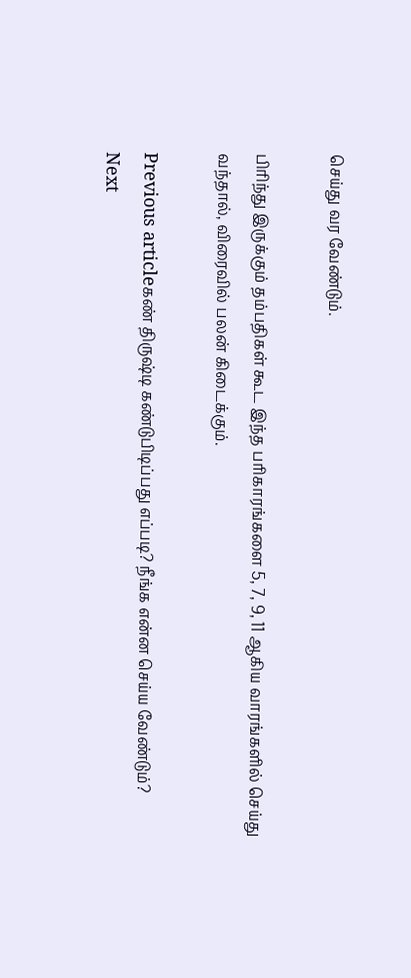செய்து வர வேண்டும்.

பிரிந்து இருக்கும் தம்பதிகள் கூட இந்த பரிகாரங்களை 5, 7, 9, 11 ஆகிய வாரங்களில் செய்து வந்தால், விரைவில் பலன் கிடைக்கும்.

Previous articleகண் திருஷ்டி கண்டுபிடிப்பது எப்படி? நீங்க என்ன செய்ய வேண்டும்?
Next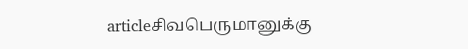articleசிவபெருமானுக்கு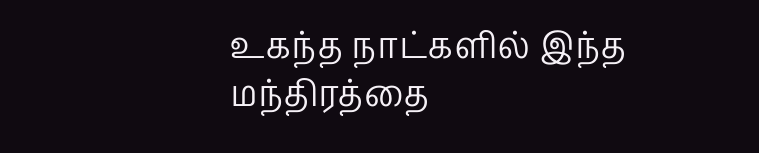உகந்த நாட்களில் இந்த மந்திரத்தை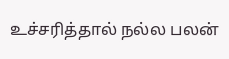உச்சரித்தால் நல்ல பலன்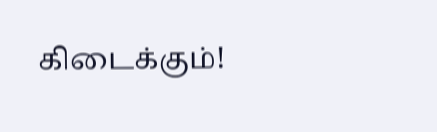கிடைக்கும்!